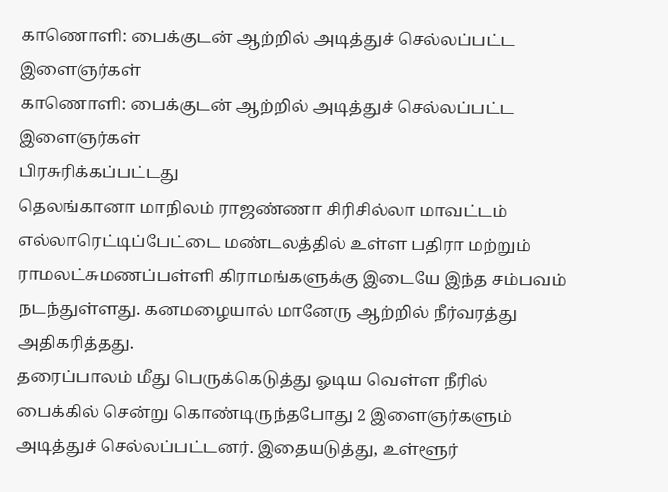காணொளி: பைக்குடன் ஆற்றில் அடித்துச் செல்லப்பட்ட இளைஞர்கள்
காணொளி: பைக்குடன் ஆற்றில் அடித்துச் செல்லப்பட்ட இளைஞர்கள்
பிரசுரிக்கப்பட்டது
தெலங்கானா மாநிலம் ராஜண்ணா சிரிசில்லா மாவட்டம் எல்லாரெட்டிப்பேட்டை மண்டலத்தில் உள்ள பதிரா மற்றும் ராமலட்சுமணப்பள்ளி கிராமங்களுக்கு இடையே இந்த சம்பவம் நடந்துள்ளது. கனமழையால் மானேரு ஆற்றில் நீர்வரத்து அதிகரித்தது.
தரைப்பாலம் மீது பெருக்கெடுத்து ஓடிய வெள்ள நீரில் பைக்கில் சென்று கொண்டிருந்தபோது 2 இளைஞர்களும் அடித்துச் செல்லப்பட்டனர். இதையடுத்து, உள்ளூர்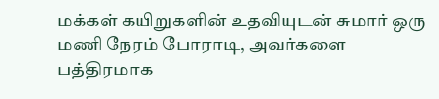மக்கள் கயிறுகளின் உதவியுடன் சுமார் ஒரு மணி நேரம் போராடி, அவர்களை பத்திரமாக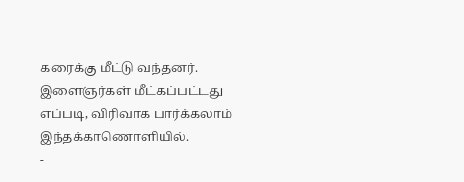கரைக்கு மீட்டு வந்தனர்.
இளைஞர்கள் மீட்கப்பட்டது எப்படி, விரிவாக பார்க்கலாம் இந்தக்காணொளியில்.
-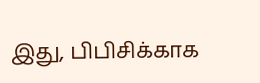இது, பிபிசிக்காக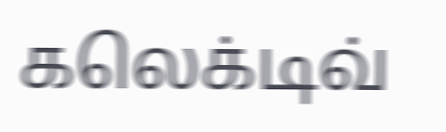கலெக்டிவ்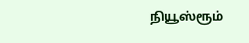நியூஸ்ரூம்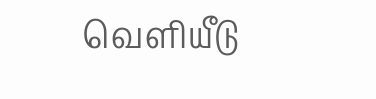வெளியீடு